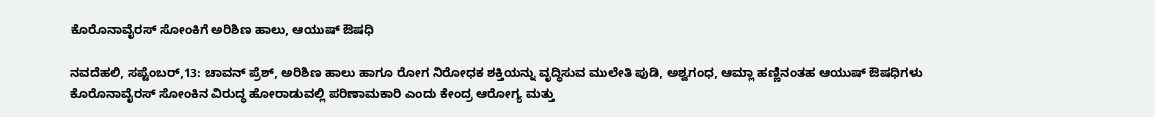ಕೊರೊನಾವೈರಸ್ ಸೋಂಕಿಗೆ ಅರಿಶಿಣ ಹಾಲು, ಆಯುಷ್ ಔಷಧಿ

ನವದೆಹಲಿ, ಸಪ್ಟೆಂಬರ್,13: ಚಾವನ್ ಪ್ರೆಶ್, ಅರಿಶಿಣ ಹಾಲು ಹಾಗೂ ರೋಗ ನಿರೋಧಕ ಶಕ್ತಿಯನ್ನು ವೃದ್ಧಿಸುವ ಮುಲೇತಿ ಪುಡಿ, ಅಶ್ವಗಂಧ, ಆಮ್ಲಾ ಹಣ್ಣಿನಂತಹ ಆಯುಷ್ ಔಷಧಿಗಳು ಕೊರೊನಾವೈರಸ್ ಸೋಂಕಿನ ವಿರುದ್ಧ ಹೋರಾಡುವಲ್ಲಿ ಪರಿಣಾಮಕಾರಿ ಎಂದು ಕೇಂದ್ರ ಆರೋಗ್ಯ ಮತ್ತು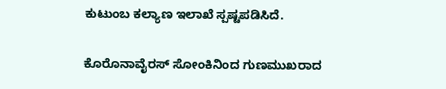ಕುಟುಂಬ ಕಲ್ಯಾಣ ಇಲಾಖೆ ಸ್ಪಷ್ಟಪಡಿಸಿದೆ.

ಕೊರೊನಾವೈರಸ್ ಸೋಂಕಿನಿಂದ ಗುಣಮುಖರಾದ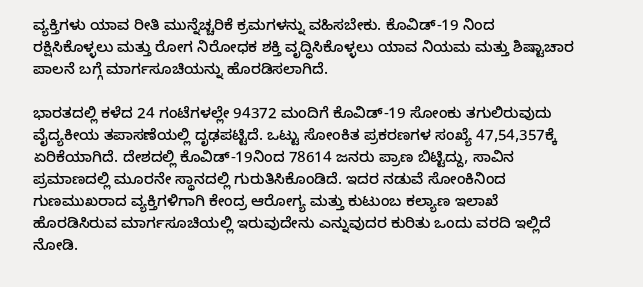ವ್ಯಕ್ತಿಗಳು ಯಾವ ರೀತಿ ಮುನ್ನೆಚ್ಚರಿಕೆ ಕ್ರಮಗಳನ್ನು ವಹಿಸಬೇಕು. ಕೊವಿಡ್-19 ನಿಂದ ರಕ್ಷಿಸಿಕೊಳ್ಳಲು ಮತ್ತು ರೋಗ ನಿರೋಧಕ ಶಕ್ತಿ ವೃದ್ಧಿಸಿಕೊಳ್ಳಲು ಯಾವ ನಿಯಮ ಮತ್ತು ಶಿಷ್ಟಾಚಾರ ಪಾಲನೆ ಬಗ್ಗೆ ಮಾರ್ಗಸೂಚಿಯನ್ನು ಹೊರಡಿಸಲಾಗಿದೆ.

ಭಾರತದಲ್ಲಿ ಕಳೆದ 24 ಗಂಟೆಗಳಲ್ಲೇ 94372 ಮಂದಿಗೆ ಕೊವಿಡ್-19 ಸೋಂಕು ತಗುಲಿರುವುದು ವೈದ್ಯಕೀಯ ತಪಾಸಣೆಯಲ್ಲಿ ದೃಢಪಟ್ಟಿದೆ. ಒಟ್ಟು ಸೋಂಕಿತ ಪ್ರಕರಣಗಳ ಸಂಖ್ಯೆ 47,54,357ಕ್ಕೆ ಏರಿಕೆಯಾಗಿದೆ. ದೇಶದಲ್ಲಿ ಕೊವಿಡ್-19ನಿಂದ 78614 ಜನರು ಪ್ರಾಣ ಬಿಟ್ಟಿದ್ದು, ಸಾವಿನ ಪ್ರಮಾಣದಲ್ಲಿ ಮೂರನೇ ಸ್ಥಾನದಲ್ಲಿ ಗುರುತಿಸಿಕೊಂಡಿದೆ. ಇದರ ನಡುವೆ ಸೋಂಕಿನಿಂದ ಗುಣಮುಖರಾದ ವ್ಯಕ್ತಿಗಳಿಗಾಗಿ ಕೇಂದ್ರ ಆರೋಗ್ಯ ಮತ್ತು ಕುಟುಂಬ ಕಲ್ಯಾಣ ಇಲಾಖೆ ಹೊರಡಿಸಿರುವ ಮಾರ್ಗಸೂಚಿಯಲ್ಲಿ ಇರುವುದೇನು ಎನ್ನುವುದರ ಕುರಿತು ಒಂದು ವರದಿ ಇಲ್ಲಿದೆ ನೋಡಿ.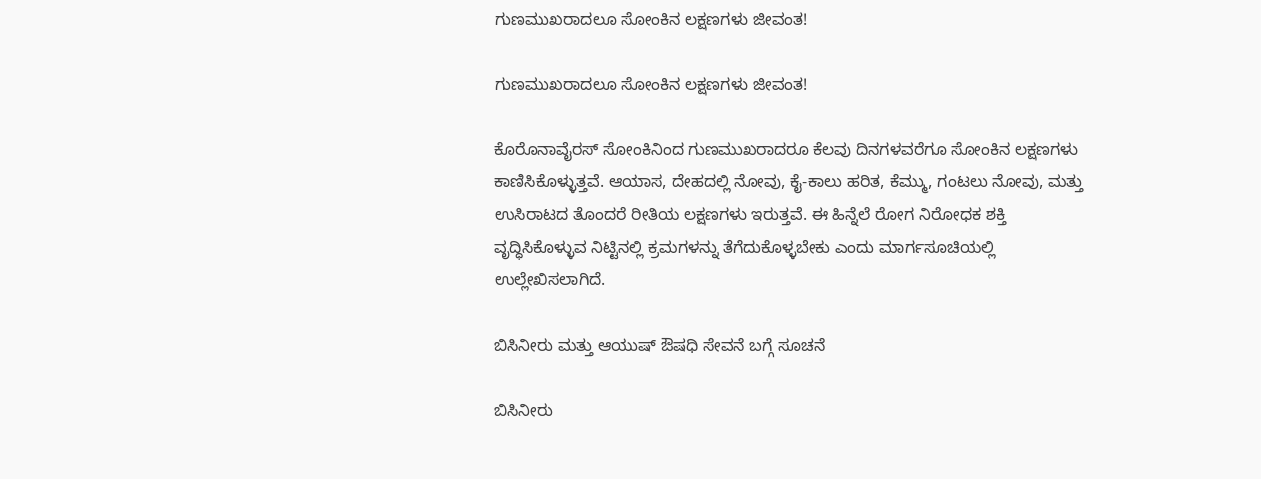ಗುಣಮುಖರಾದಲೂ ಸೋಂಕಿನ ಲಕ್ಷಣಗಳು ಜೀವಂತ!

ಗುಣಮುಖರಾದಲೂ ಸೋಂಕಿನ ಲಕ್ಷಣಗಳು ಜೀವಂತ!

ಕೊರೊನಾವೈರಸ್ ಸೋಂಕಿನಿಂದ ಗುಣಮುಖರಾದರೂ ಕೆಲವು ದಿನಗಳವರೆಗೂ ಸೋಂಕಿನ ಲಕ್ಷಣಗಳು ಕಾಣಿಸಿಕೊಳ್ಳುತ್ತವೆ. ಆಯಾಸ, ದೇಹದಲ್ಲಿ ನೋವು, ಕೈ-ಕಾಲು ಹರಿತ, ಕೆಮ್ಮು, ಗಂಟಲು ನೋವು, ಮತ್ತು ಉಸಿರಾಟದ ತೊಂದರೆ ರೀತಿಯ ಲಕ್ಷಣಗಳು ಇರುತ್ತವೆ. ಈ ಹಿನ್ನೆಲೆ ರೋಗ ನಿರೋಧಕ ಶಕ್ತಿ ವೃದ್ಧಿಸಿಕೊಳ್ಳುವ ನಿಟ್ಟಿನಲ್ಲಿ ಕ್ರಮಗಳನ್ನು ತೆಗೆದುಕೊಳ್ಳಬೇಕು ಎಂದು ಮಾರ್ಗಸೂಚಿಯಲ್ಲಿ ಉಲ್ಲೇಖಿಸಲಾಗಿದೆ.

ಬಿಸಿನೀರು ಮತ್ತು ಆಯುಷ್ ಔಷಧಿ ಸೇವನೆ ಬಗ್ಗೆ ಸೂಚನೆ

ಬಿಸಿನೀರು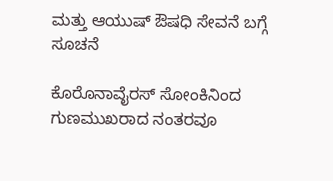ಮತ್ತು ಆಯುಷ್ ಔಷಧಿ ಸೇವನೆ ಬಗ್ಗೆ ಸೂಚನೆ

ಕೊರೊನಾವೈರಸ್ ಸೋಂಕಿನಿಂದ ಗುಣಮುಖರಾದ ನಂತರವೂ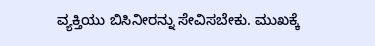ವ್ಯಕ್ತಿಯು ಬಿಸಿನೀರನ್ನು ಸೇವಿಸಬೇಕು. ಮುಖಕ್ಕೆ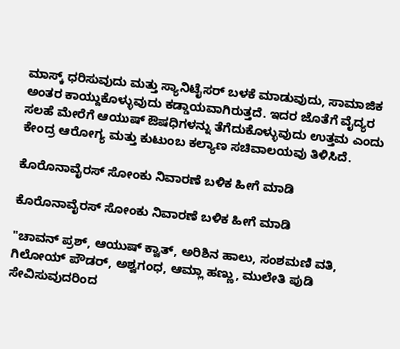ಮಾಸ್ಕ್ ಧರಿಸುವುದು ಮತ್ತು ಸ್ಯಾನಿಟೈಸರ್ ಬಳಕೆ ಮಾಡುವುದು, ಸಾಮಾಜಿಕ ಅಂತರ ಕಾಯ್ದುಕೊಳ್ಳುವುದು ಕಡ್ಡಾಯವಾಗಿರುತ್ತದೆ. ಇದರ ಜೊತೆಗೆ ವೈದ್ಯರ ಸಲಹೆ ಮೇರೆಗೆ ಆಯುಷ್ ಔಷಧಿಗಳನ್ನು ತೆಗೆದುಕೊಳ್ಳುವುದು ಉತ್ತಮ ಎಂದು ಕೇಂದ್ರ ಆರೋಗ್ಯ ಮತ್ತು ಕುಟುಂಬ ಕಲ್ಯಾಣ ಸಚಿವಾಲಯವು ತಿಳಿಸಿದೆ.

ಕೊರೊನಾವೈರಸ್ ಸೋಂಕು ನಿವಾರಣೆ ಬಳಿಕ ಹೀಗೆ ಮಾಡಿ

ಕೊರೊನಾವೈರಸ್ ಸೋಂಕು ನಿವಾರಣೆ ಬಳಿಕ ಹೀಗೆ ಮಾಡಿ

"ಚಾವನ್ ‌ಪ್ರಶ್, ಆಯುಷ್ ಕ್ವಾತ್, ಅರಿಶಿನ ಹಾಲು, ಸಂಶಮಣಿ ವತಿ, ಗಿಲೋಯ್ ಪೌಡರ್, ಅಶ್ವಗಂಧ, ಆಮ್ಲಾ ಹಣ್ಣು, ಮುಲೇತಿ ಪುಡಿ ಸೇವಿಸುವುದರಿಂದ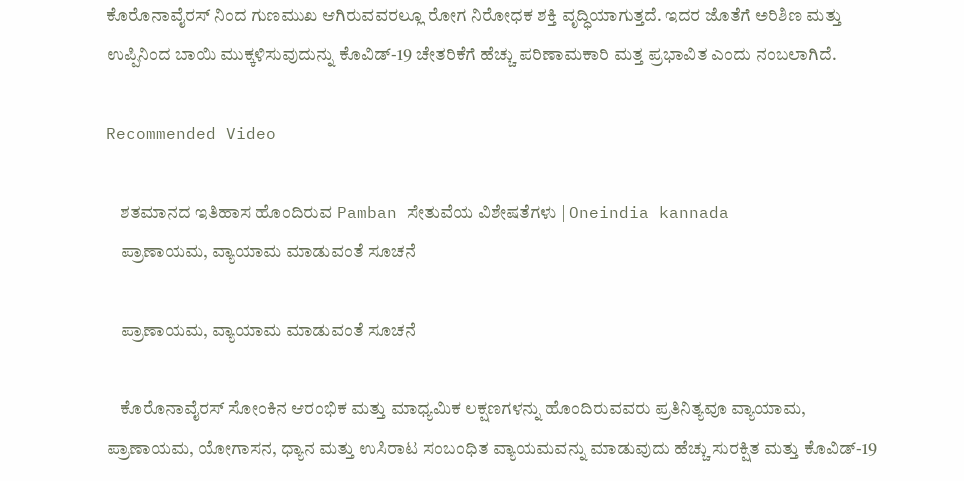ಕೊರೊನಾವೈರಸ್ ನಿಂದ ಗುಣಮುಖ ಆಗಿರುವವರಲ್ಲೂ ರೋಗ ನಿರೋಧಕ ಶಕ್ತಿ ವೃದ್ಧಿಯಾಗುತ್ತದೆ. ಇದರ ಜೊತೆಗೆ ಅರಿಶಿಣ ಮತ್ತು ಉಪ್ಪಿನಿಂದ ಬಾಯಿ ಮುಕ್ಕಳಿಸುವುದುನ್ನು ಕೊವಿಡ್-19 ಚೇತರಿಕೆಗೆ ಹೆಚ್ಚು ಪರಿಣಾಮಕಾರಿ ಮತ್ತ ಪ್ರಭಾವಿತ ಎಂದು ನಂಬಲಾಗಿದೆ.

Recommended Video

    ಶತಮಾನದ ಇತಿಹಾಸ ಹೊಂದಿರುವ Pamban ಸೇತುವೆಯ ವಿಶೇಷತೆಗಳು | Oneindia kannada
    ಪ್ರಾಣಾಯಮ, ವ್ಯಾಯಾಮ ಮಾಡುವಂತೆ ಸೂಚನೆ

    ಪ್ರಾಣಾಯಮ, ವ್ಯಾಯಾಮ ಮಾಡುವಂತೆ ಸೂಚನೆ

    ಕೊರೊನಾವೈರಸ್ ಸೋಂಕಿನ ಆರಂಭಿಕ ಮತ್ತು ಮಾಧ್ಯಮಿಕ ಲಕ್ಷಣಗಳನ್ನು ಹೊಂದಿರುವವರು ಪ್ರತಿನಿತ್ಯವೂ ವ್ಯಾಯಾಮ, ಪ್ರಾಣಾಯಮ, ಯೋಗಾಸನ, ಧ್ಯಾನ ಮತ್ತು ಉಸಿರಾಟ ಸಂಬಂಧಿತ ವ್ಯಾಯಮವನ್ನು ಮಾಡುವುದು ಹೆಚ್ಚು ಸುರಕ್ಷಿತ ಮತ್ತು ಕೊವಿಡ್-19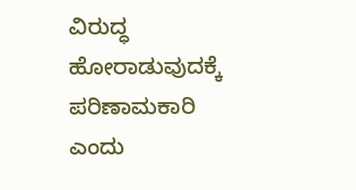ವಿರುದ್ಧ ಹೋರಾಡುವುದಕ್ಕೆ ಪರಿಣಾಮಕಾರಿ ಎಂದು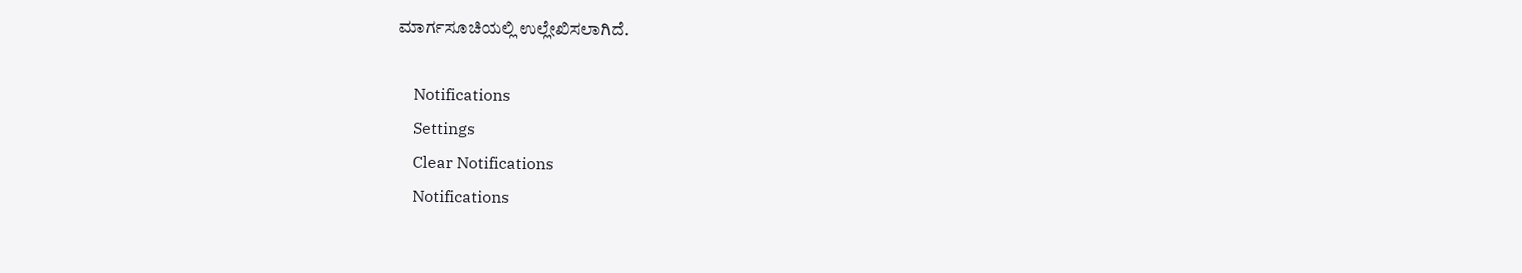ಮಾರ್ಗಸೂಚಿಯಲ್ಲಿ ಉಲ್ಲೇಖಿಸಲಾಗಿದೆ.

    Notifications
    Settings
    Clear Notifications
    Notifications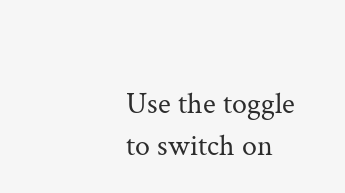Use the toggle to switch on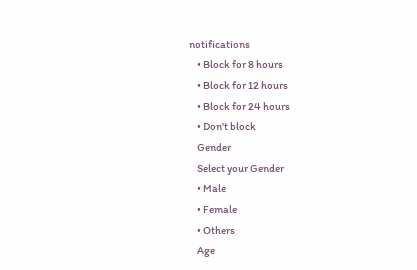notifications
    • Block for 8 hours
    • Block for 12 hours
    • Block for 24 hours
    • Don't block
    Gender
    Select your Gender
    • Male
    • Female
    • Others
    Age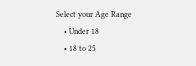Select your Age Range
    • Under 18
    • 18 to 25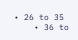• 26 to 35
    • 36 to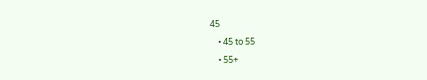45
    • 45 to 55
    • 55+